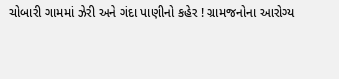ચોબારી ગામમાં ઝેરી અને ગંદા પાણીનો કહેર ! ગ્રામજનોના આરોગ્ય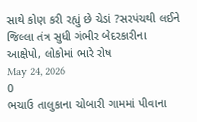સાથે કોણ કરી રહ્યું છે ચેડાં ?સરપંચથી લઈને જિલ્લા તંત્ર સુધી ગંભીર બેદરકારીના આક્ષેપો, લોકોમાં ભારે રોષ
May 24, 2026
0
ભચાઉ તાલુકાના ચોબારી ગામમાં પીવાના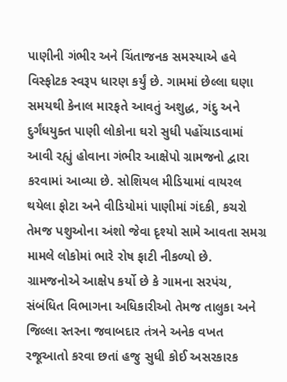પાણીની ગંભીર અને ચિંતાજનક સમસ્યાએ હવે વિસ્ફોટક સ્વરૂપ ધારણ કર્યું છે. ગામમાં છેલ્લા ઘણા સમયથી કેનાલ મારફતે આવતું અશુદ્ધ, ગંદુ અને દુર્ગંધયુક્ત પાણી લોકોના ઘરો સુધી પહોંચાડવામાં આવી રહ્યું હોવાના ગંભીર આક્ષેપો ગ્રામજનો દ્વારા કરવામાં આવ્યા છે. સોશિયલ મીડિયામાં વાયરલ થયેલા ફોટા અને વીડિયોમાં પાણીમાં ગંદકી, કચરો તેમજ પશુઓના અંશો જેવા દૃશ્યો સામે આવતા સમગ્ર મામલે લોકોમાં ભારે રોષ ફાટી નીકળ્યો છે.
ગ્રામજનોએ આક્ષેપ કર્યો છે કે ગામના સરપંચ, સંબંધિત વિભાગના અધિકારીઓ તેમજ તાલુકા અને જિલ્લા સ્તરના જવાબદાર તંત્રને અનેક વખત રજૂઆતો કરવા છતાં હજુ સુધી કોઈ અસરકારક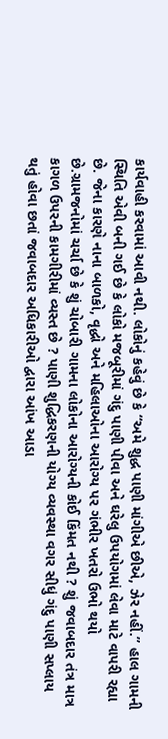કાર્યવાહી કરવામાં આવી નથી. લોકોનું કહેવું છે કે “અમે શુદ્ધ પાણી માંગીએ છીએ, ઝેર નહીં.” હાલ ગામની સ્થિતિ એવી બની ગઈ છે કે લોકો મજબૂરીમાં ગંદુ પાણી પીવા અને ઘરેલુ ઉપયોગમાં લેવા માટે વાપરી રહ્યા છે. જેના કારણે નાના બાળકો, વૃદ્ધો અને મહિલાઓના આરોગ્ય પર ગંભીર ખતરો ઉભો થયો છે.ગ્રામજનોમાં ચર્ચા છે કે શું ચોબારી ગામના લોકોના આરોગ્યની કોઈ કિંમત નથી ? શું જવાબદાર તંત્ર માત્ર કાગળ ઉપરની કામગીરીમાં વ્યસ્ત છે ? પાણી શુદ્ધિકરણની યોગ્ય વ્યવસ્થા વગર સીધું ગંદુ પાણી સપ્લાય થતું હોવા છતાં જવાબદાર અધિકારીઓ દ્વારા આંખ આડા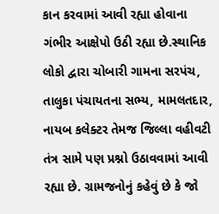કાન કરવામાં આવી રહ્યા હોવાના ગંભીર આક્ષેપો ઉઠી રહ્યા છે.સ્થાનિક લોકો દ્વારા ચોબારી ગામના સરપંચ, તાલુકા પંચાયતના સભ્ય, મામલતદાર, નાયબ કલેક્ટર તેમજ જિલ્લા વહીવટી તંત્ર સામે પણ પ્રશ્નો ઉઠાવવામાં આવી રહ્યા છે. ગ્રામજનોનું કહેવું છે કે જો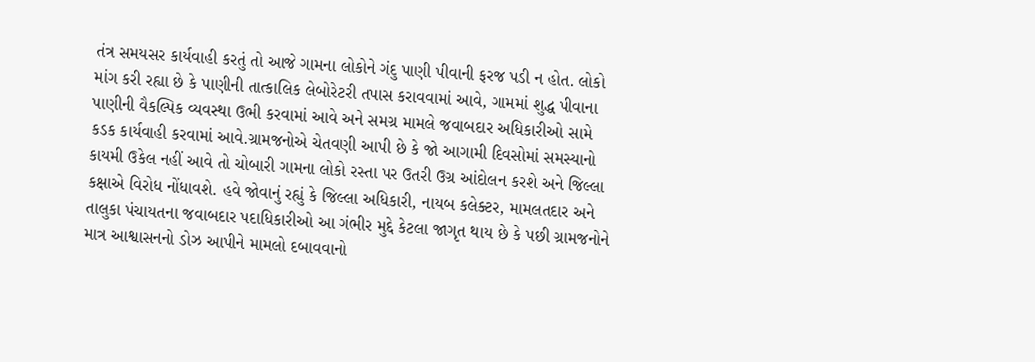તંત્ર સમયસર કાર્યવાહી કરતું તો આજે ગામના લોકોને ગંદુ પાણી પીવાની ફરજ પડી ન હોત. લોકો માંગ કરી રહ્યા છે કે પાણીની તાત્કાલિક લેબોરેટરી તપાસ કરાવવામાં આવે, ગામમાં શુદ્ધ પીવાના પાણીની વૈકલ્પિક વ્યવસ્થા ઉભી કરવામાં આવે અને સમગ્ર મામલે જવાબદાર અધિકારીઓ સામે કડક કાર્યવાહી કરવામાં આવે.ગ્રામજનોએ ચેતવણી આપી છે કે જો આગામી દિવસોમાં સમસ્યાનો કાયમી ઉકેલ નહીં આવે તો ચોબારી ગામના લોકો રસ્તા પર ઉતરી ઉગ્ર આંદોલન કરશે અને જિલ્લા કક્ષાએ વિરોધ નોંધાવશે. હવે જોવાનું રહ્યું કે જિલ્લા અધિકારી, નાયબ કલેક્ટર, મામલતદાર અને તાલુકા પંચાયતના જવાબદાર પદાધિકારીઓ આ ગંભીર મુદ્દે કેટલા જાગૃત થાય છે કે પછી ગ્રામજનોને માત્ર આશ્વાસનનો ડોઝ આપીને મામલો દબાવવાનો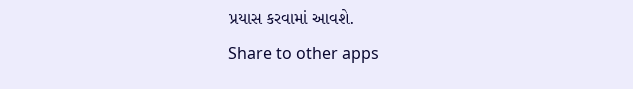પ્રયાસ કરવામાં આવશે.
Share to other apps